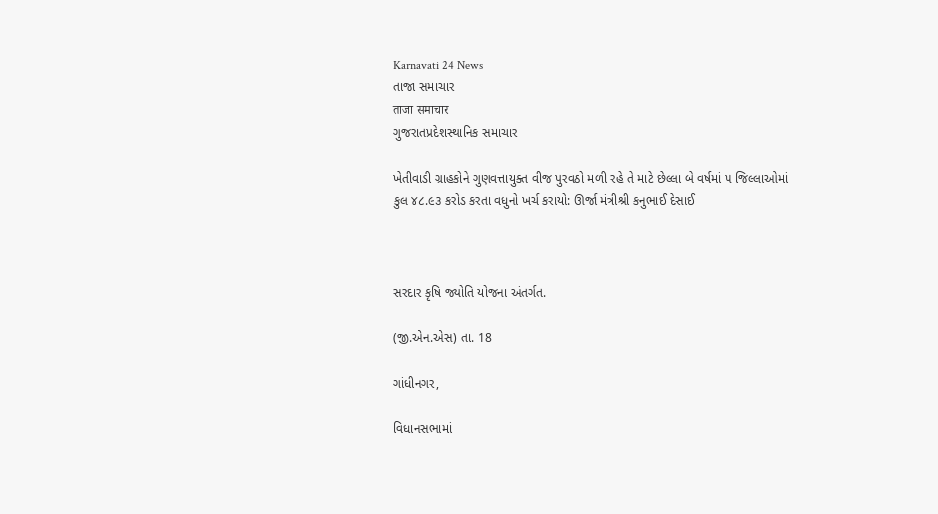Karnavati 24 News
તાજા સમાચાર
ताजा समाचार
ગુજરાતપ્રદેશસ્થાનિક સમાચાર

ખેતીવાડી ગ્રાહકોને ગુણવત્તાયુક્ત વીજ પુરવઠો મળી રહે તે માટે છેલ્લા બે વર્ષમાં ૫ જિલ્લાઓમાં કુલ ૪૮.૯૩ કરોડ કરતા વધુનો ખર્ચ કરાયો: ઊર્જા મંત્રીશ્રી કનુભાઈ દેસાઈ



સરદાર કૃષિ જ્યોતિ યોજના અંતર્ગત.

(જી.એન.એસ) તા. 18

ગાંધીનગર,

વિધાનસભામાં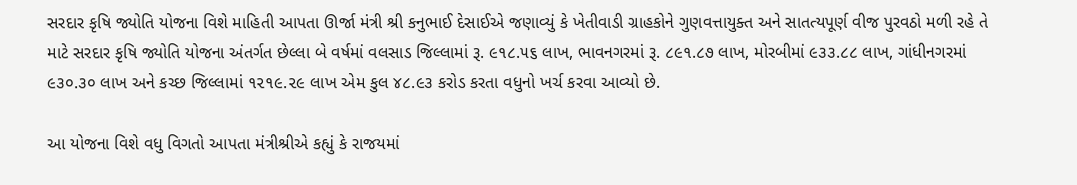સરદાર કૃષિ જ્યોતિ યોજના વિશે માહિતી આપતા ઊર્જા મંત્રી શ્રી કનુભાઈ દેસાઈએ જણાવ્યું કે ખેતીવાડી ગ્રાહકોને ગુણવત્તાયુક્ત અને સાતત્યપૂર્ણ વીજ પુરવઠો મળી રહે તે માટે સરદાર કૃષિ જ્યોતિ યોજના અંતર્ગત છેલ્લા બે વર્ષમાં વલસાડ જિલ્લામાં રૂ. ૯૧૮.૫૬ લાખ, ભાવનગરમાં રૂ. ૮૯૧.૮૭ લાખ, મોરબીમાં ૯૩૩.૮૮ લાખ, ગાંધીનગરમાં ૯૩૦.૩૦ લાખ અને કચ્છ જિલ્લામાં ૧૨૧૯.૨૯ લાખ એમ કુલ ૪૮.૯૩ કરોડ કરતા વધુનો ખર્ચ કરવા આવ્યો છે.

આ યોજના વિશે વધુ વિગતો આપતા મંત્રીશ્રીએ કહ્યું કે રાજયમાં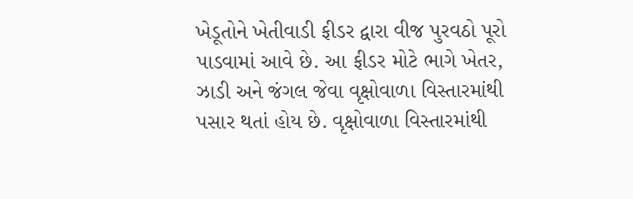ખેડૂતોને ખેતીવાડી ફીડર દ્વારા વીજ પુરવઠો પૂરો પાડવામાં આવે છે. આ ફીડર મોટે ભાગે ખેતર, ઝાડી અને જંગલ જેવા વૃક્ષોવાળા વિસ્તારમાંથી પસાર થતાં હોય છે. વૃક્ષોવાળા વિસ્તારમાંથી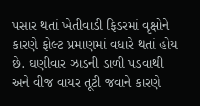પસાર થતાં ખેતીવાડી ફિડરમાં વૃક્ષોને કારણે ફોલ્ટ પ્રમાણમાં વધારે થતાં હોય છે. ઘણીવાર ઝાડની ડાળી પડવાથી અને વીજ વાયર તૂટી જવાને કારણે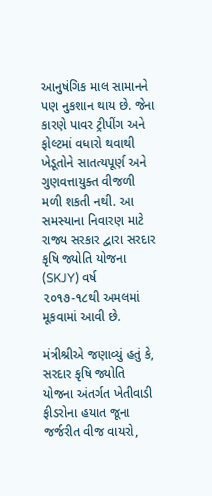આનુષંગિક માલ સામાનને પણ નુકશાન થાય છે. જેના કારણે પાવર ટ્રીપીંગ અને ફોલ્ટમાં વધારો થવાથી ખેડૂતોને સાતત્યપૂર્ણ અને ગુણવત્તાયુક્ત વીજળી મળી શકતી નથી. આ સમસ્યાના નિવારણ માટે રાજ્ય સરકાર દ્વારા સરદાર કૃષિ જ્યોતિ યોજના (SKJY) વર્ષ ૨૦૧૭-૧૮થી અમલમાં મૂકવામાં આવી છે.

મંત્રીશ્રીએ જણાવ્યું હતું કે, સરદાર કૃષિ જ્યોતિ યોજના અંતર્ગત ખેતીવાડી ફીડરોના હયાત જૂના જર્જરીત વીજ વાયરો,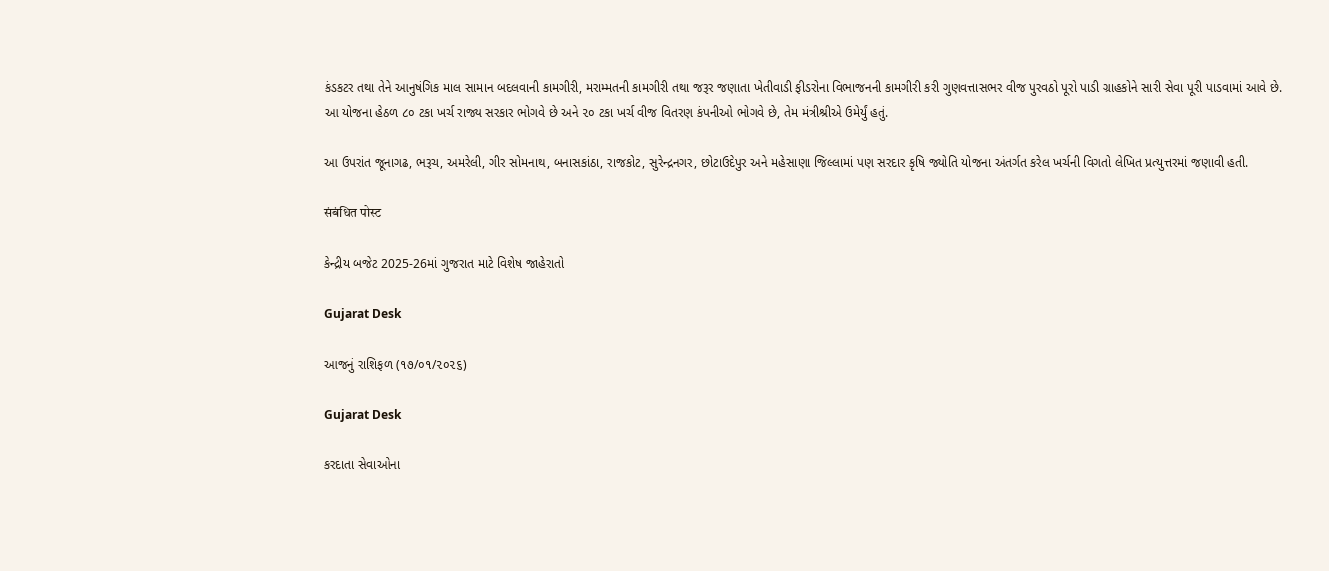કંડકટર તથા તેને આનુષંગિક માલ સામાન બદલવાની કામગીરી, મરામ્મતની કામગીરી તથા જરૂર જણાતા ખેતીવાડી ફીડરોના વિભાજનની કામગીરી કરી ગુણવત્તાસભર વીજ પુરવઠો પૂરો પાડી ગ્રાહકોને સારી સેવા પૂરી પાડવામાં આવે છે. આ યોજના હેઠળ ૮૦ ટકા ખર્ચ રાજ્ય સરકાર ભોગવે છે અને ૨૦ ટકા ખર્ચ વીજ વિતરણ કંપનીઓ ભોગવે છે, તેમ મંત્રીશ્રીએ ઉમેર્યું હતું.

આ ઉપરાંત જૂનાગઢ, ભરૂચ, અમરેલી, ગીર સોમનાથ, બનાસકાંઠા, રાજકોટ, સુરેન્દ્રનગર, છોટાઉદેપુર અને મહેસાણા જિલ્લામાં પણ સરદાર કૃષિ જ્યોતિ યોજના અંતર્ગત કરેલ ખર્ચની વિગતો લેખિત પ્રત્યુત્તરમાં જણાવી હતી.

संबंधित पोस्ट

કેન્દ્રીય બજેટ 2025-26માં ગુજરાત માટે વિશેષ જાહેરાતો

Gujarat Desk

આજનું રાશિફળ (૧૭/૦૧/૨૦૨૬)

Gujarat Desk

કરદાતા સેવાઓના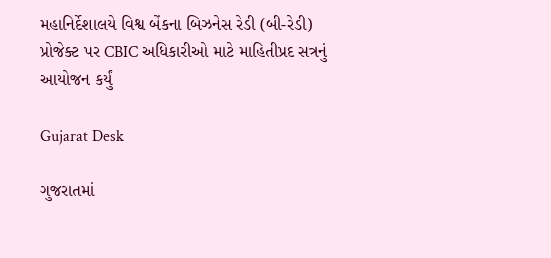મહાનિર્દેશાલયે વિશ્વ બેંકના બિઝનેસ રેડી (બી-રેડી) પ્રોજેક્ટ પર CBIC અધિકારીઓ માટે માહિતીપ્રદ સત્રનું આયોજન કર્યું

Gujarat Desk

ગુજરાતમાં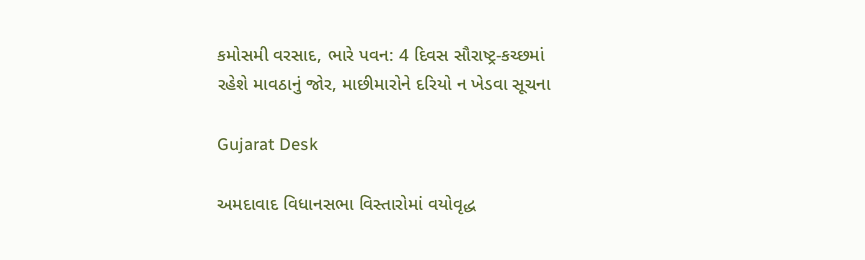કમોસમી વરસાદ, ભારે પવન: 4 દિવસ સૌરાષ્ટ્ર-કચ્છમાં રહેશે માવઠાનું જોર, માછીમારોને દરિયો ન ખેડવા સૂચના

Gujarat Desk

અમદાવાદ વિધાનસભા વિસ્તારોમાં વયોવૃદ્ધ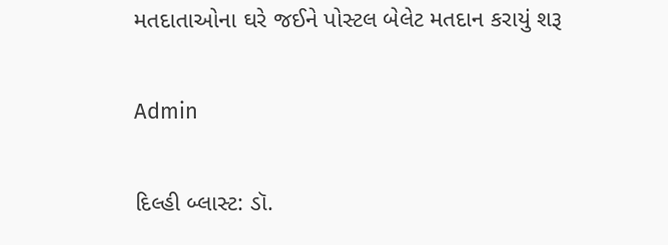મતદાતાઓના ઘરે જઈને પોસ્ટલ બેલેટ મતદાન કરાયું શરૂ

Admin

દિલ્હી બ્લાસ્ટ: ડૉ.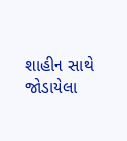શાહીન સાથે જોડાયેલા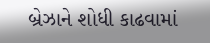બ્રેઝાને શોધી કાઢવામાં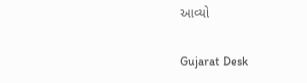આવ્યો

Gujarat Desk